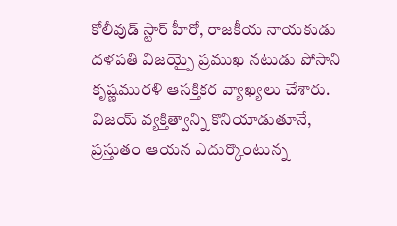కోలీవుడ్ స్టార్ హీరో, రాజకీయ నాయకుడు దళపతి విజయ్పై ప్రముఖ నటుడు పోసాని కృష్ణమురళి ఆసక్తికర వ్యాఖ్యలు చేశారు. విజయ్ వ్యక్తిత్వాన్ని కొనియాడుతూనే, ప్రస్తుతం ఆయన ఎదుర్కొంటున్న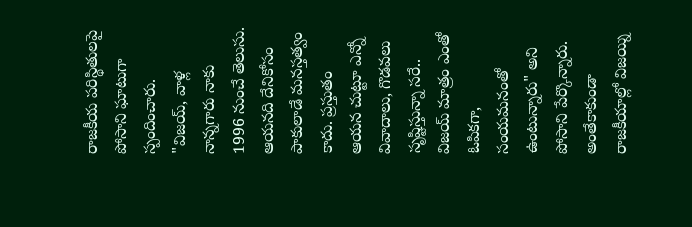రాజకీయ పరిస్థితులపై పోసాని ఘాటుగా స్పందించారు.
"విజయ్, వాళ్ల నాన్నగారు నాకు 1996 నుంచే తెలుసు. ఆయనది దేనికోసం పాకులాడే మనస్తత్వం కాదు. ప్రస్తుతం ఆయన చుట్టూ ఎన్నో వివాదాలు, గొడవలు సృష్టిస్తున్నా సరే.. విజయ్ మాత్రం ఎంతో ఓపికగా, సంయమనంతో ఉంటున్నారు" అని పోసాని పేర్కొన్నారు.
అంతేకాకుండా రాజకీయాల్లో విజయ్ని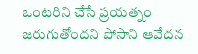ఒంటరిని చేసే ప్రయత్నం జరుగుతోందని పోసాని ఆవేదన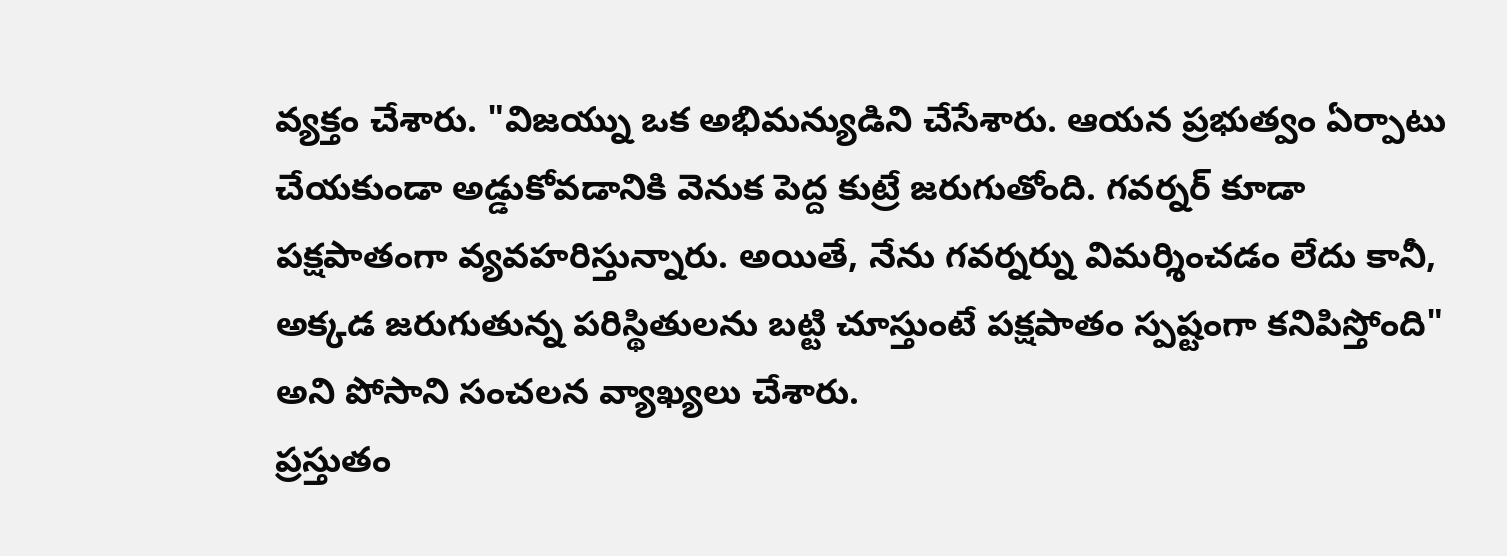వ్యక్తం చేశారు. "విజయ్ను ఒక అభిమన్యుడిని చేసేశారు. ఆయన ప్రభుత్వం ఏర్పాటు చేయకుండా అడ్డుకోవడానికి వెనుక పెద్ద కుట్రే జరుగుతోంది. గవర్నర్ కూడా పక్షపాతంగా వ్యవహరిస్తున్నారు. అయితే, నేను గవర్నర్ను విమర్శించడం లేదు కానీ, అక్కడ జరుగుతున్న పరిస్థితులను బట్టి చూస్తుంటే పక్షపాతం స్పష్టంగా కనిపిస్తోంది" అని పోసాని సంచలన వ్యాఖ్యలు చేశారు.
ప్రస్తుతం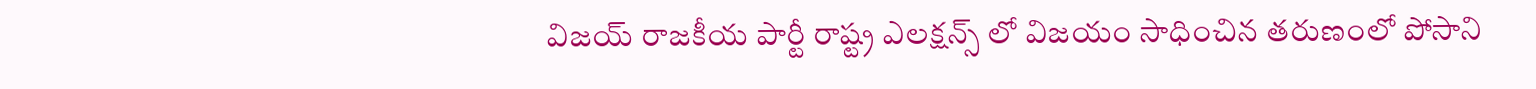విజయ్ రాజకీయ పార్టీ రాష్ట్ర ఎలక్షన్స్ లో విజయం సాధించిన తరుణంలో పోసాని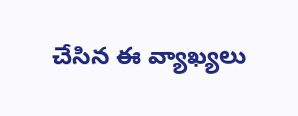చేసిన ఈ వ్యాఖ్యలు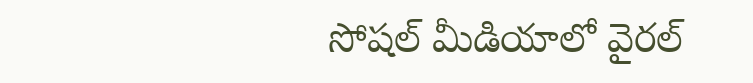సోషల్ మీడియాలో వైరల్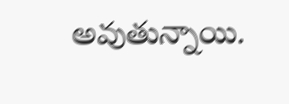అవుతున్నాయి.